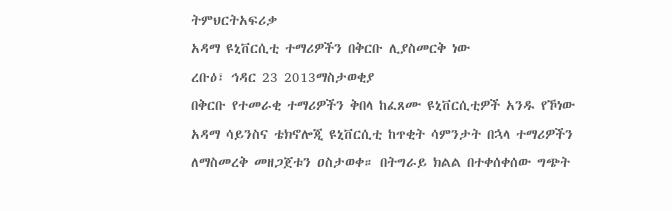ትምህርትአፍሪቃ
አዳማ ዩኒቨርሲቲ ተማሪዎችን በቅርቡ ሊያስመርቅ ነው
ረቡዕ፣ ኅዳር 23 2013ማስታወቂያ
በቅርቡ የተመራቂ ተማሪዎችን ቅበላ ከፈጸሙ ዩኒቨርሲቲዎች አንዱ የኾነው አዳማ ሳይንስና ቴክኖሎጂ ዩኒቨርሲቲ ከጥቂት ሳምንታት በኋላ ተማሪዎችን ለማስመረቅ መዘጋጀቱን ዐስታወቀ። በትግራይ ክልል በተቀሰቀሰው ግጭት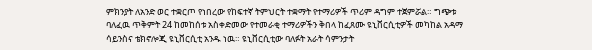ምክንያት ለአንድ ወር ተቋርጦ የነበረው የከፍተኛ ትምህርት ተቋማት የተማሪዎች ጥሪም ዳግም ተጀምሯል። ግጭቱ ባለፈዉ ጥቅምት 24 ከመከሰቱ አስቀድመው የተመራቂ ተማሪዎችን ቅበላ ከፈጸሙ ዩኒቨርሲቲዎች መካከል አዳማ ሳይንስና ቴክኖሎጂ ዩኒቨርሲቲ አንዱ ነዉ። ዩኒቨርሲቲው ባለፉት አራት ሳምንታት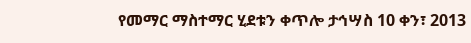የመማር ማስተማር ሂደቱን ቀጥሎ ታኅሣስ 10 ቀን፣ 2013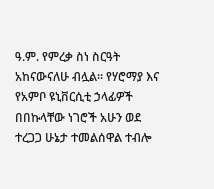ዓ.ም. የምረቃ ስነ ስርዓት አከናውናለሁ ብሏል። የሃሮማያ እና የአምቦ ዩኒቨርሲቲ ኃላፊዎች በበኩላቸው ነገሮች አሁን ወደ ተረጋጋ ሁኔታ ተመልሰዋል ተብሎ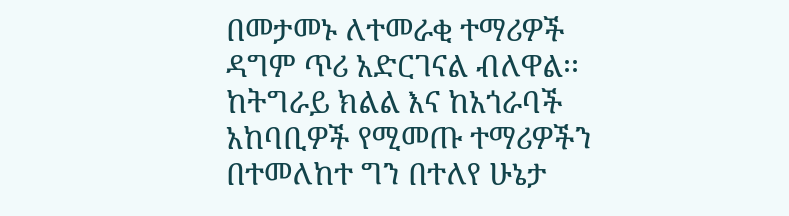በመታመኑ ለተመራቂ ተማሪዎች ዳግም ጥሪ አድርገናል ብለዋል፡፡ ከትግራይ ክልል እና ከአጎራባች አከባቢዎች የሚመጡ ተማሪዎችን በተመለከተ ግን በተለየ ሁኔታ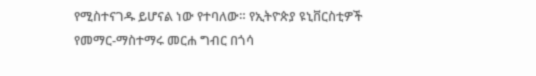የሚስተናገዱ ይሆናል ነው የተባለው። የኢትዮጵያ ዩኒቨርስቲዎች የመማር-ማስተማሩ መርሐ ግብር በጎሳ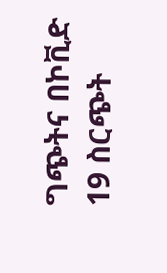ግጭትና በኮቪድ 19 ስርጭት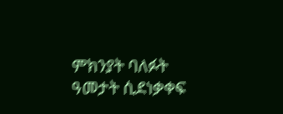ምክንያት ባለፉት ዓመታት ሲደነቃቀፍ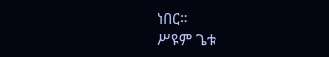ነበር።
ሥዩም ጌቱ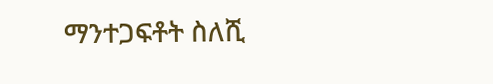ማንተጋፍቶት ስለሺ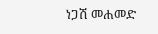ነጋሽ መሐመድ